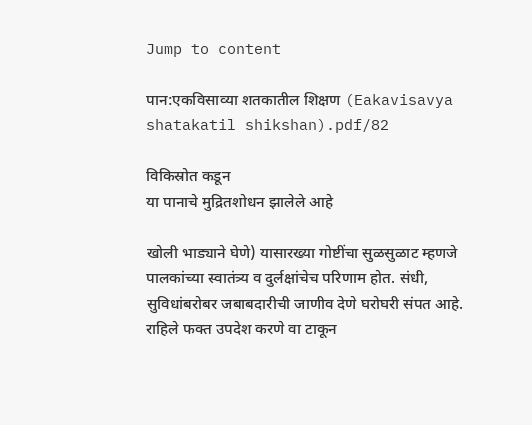Jump to content

पान:एकविसाव्या शतकातील शिक्षण (Eakavisavya shatakatil shikshan).pdf/82

विकिस्रोत कडून
या पानाचे मुद्रितशोधन झालेले आहे

खोली भाड्याने घेणे) यासारख्या गोष्टींचा सुळसुळाट म्हणजे पालकांच्या स्वातंत्र्य व दुर्लक्षांचेच परिणाम होत. संधी, सुविधांबरोबर जबाबदारीची जाणीव देणे घरोघरी संपत आहे. राहिले फक्त उपदेश करणे वा टाकून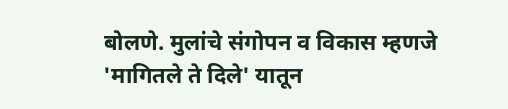बोलणे. मुलांचे संगोपन व विकास म्हणजे 'मागितले ते दिले' यातून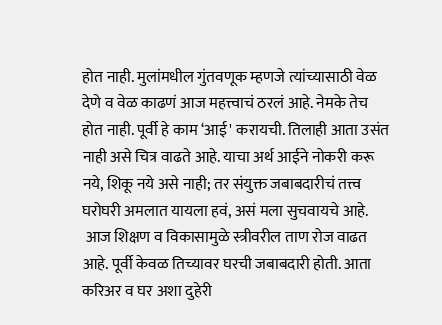होत नाही. मुलांमधील गुंतवणूक म्हणजे त्यांच्यासाठी वेळ देणे व वेळ काढणं आज महत्त्वाचं ठरलं आहे. नेमके तेच होत नाही. पूर्वी हे काम ‘आई' करायची. तिलाही आता उसंत नाही असे चित्र वाढते आहे. याचा अर्थ आईने नोकरी करू नये, शिकू नये असे नाही; तर संयुक्त जबाबदारीचं तत्त्व घरोघरी अमलात यायला हवं, असं मला सुचवायचे आहे.
 आज शिक्षण व विकासामुळे स्त्रीवरील ताण रोज वाढत आहे. पूर्वी केवळ तिच्यावर घरची जबाबदारी होती. आता करिअर व घर अशा दुहेरी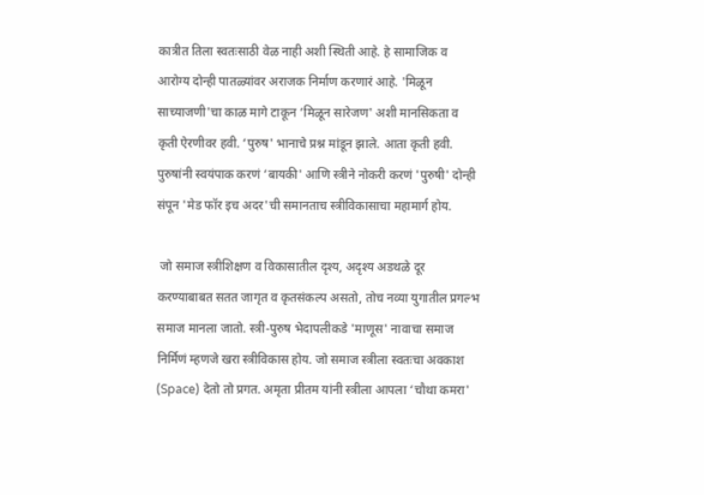कात्रीत तिला स्वतःसाठी वेळ नाही अशी स्थिती आहे. हे सामाजिक व आरोग्य दोन्ही पातळ्यांवर अराजक निर्माण करणारं आहे. 'मिळून साच्याजणी'चा काळ मागे टाकून ‘मिळून सारेजण' अशी मानसिकता व कृती ऐरणीवर हवी. ‘पुरुष' भानाचे प्रश्न मांडून झाले. आता कृती हवी. पुरुषांनी स्वयंपाक करणं ‘बायकी' आणि स्त्रीने नोकरी करणं 'पुरुषी' दोन्ही संपून 'मेड फॉर इच अदर'ची समानताच स्त्रीविकासाचा महामार्ग होय.

 जो समाज स्त्रीशिक्षण व विकासातील दृश्य, अदृश्य अडथळे दूर करण्याबाबत सतत जागृत व कृतसंकल्प असतो, तोच नव्या युगातील प्रगल्भ समाज मानला जातो. स्त्री-पुरुष भेदापलीकडे 'माणूस' नावाचा समाज निर्मिणं म्हणजे खरा स्त्रीविकास होय. जो समाज स्त्रीला स्वतःचा अवकाश (Space) देतो तो प्रगत. अमृता प्रीतम यांनी स्त्रीला आपला ‘चौथा कमरा'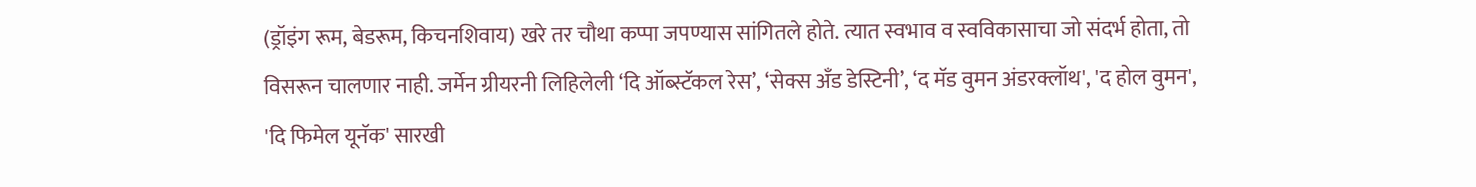(ड्रॉइंग रूम, बेडरूम, किचनशिवाय) खरे तर चौथा कप्पा जपण्यास सांगितले होते. त्यात स्वभाव व स्वविकासाचा जो संदर्भ होता, तो विसरून चालणार नाही. जर्मेन ग्रीयरनी लिहिलेली ‘दि ऑब्स्टॅकल रेस’, ‘सेक्स अँड डेस्टिनी’, ‘द मॅड वुमन अंडरक्लॉथ', 'द होल वुमन', 'दि फिमेल यूनॅक' सारखी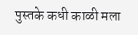पुस्तके कधी काळी मला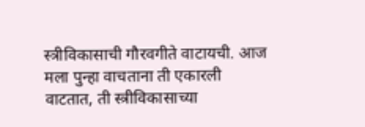स्त्रीविकासाची गौरवगीते वाटायची. आज मला पुन्हा वाचताना ती एकारली वाटतात, ती स्त्रीविकासाच्या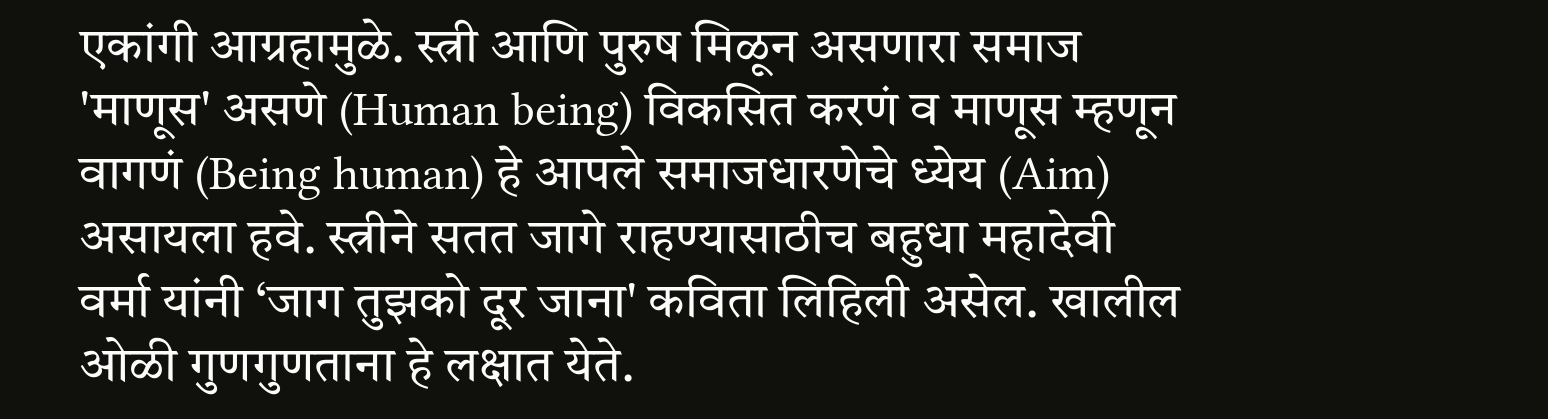एकांगी आग्रहामुळे. स्त्री आणि पुरुष मिळून असणारा समाज 'माणूस' असणे (Human being) विकसित करणं व माणूस म्हणून वागणं (Being human) हे आपले समाजधारणेचे ध्येय (Aim) असायला हवे. स्त्रीने सतत जागे राहण्यासाठीच बहुधा महादेवी वर्मा यांनी ‘जाग तुझको दूर जाना' कविता लिहिली असेल. खालील ओळी गुणगुणताना हे लक्षात येते.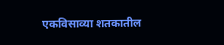एकविसाव्या शतकातील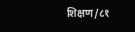शिक्षण/८१